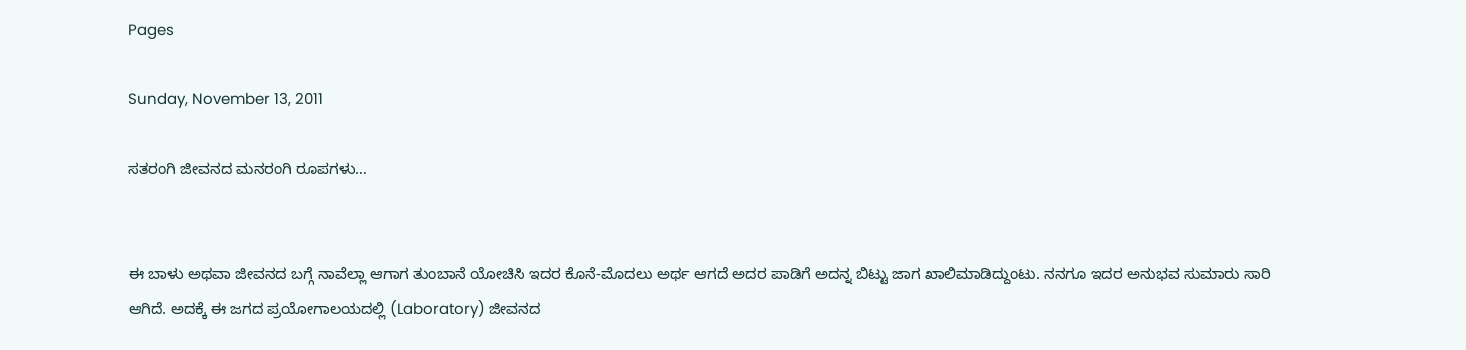Pages

Sunday, November 13, 2011

ಸತರಂಗಿ ಜೀವನದ ಮನರಂಗಿ ರೂಪಗಳು…


ಈ ಬಾಳು ಅಥವಾ ಜೀವನದ ಬಗ್ಗೆ ನಾವೆಲ್ಲಾ ಆಗಾಗ ತುಂಬಾನೆ ಯೋಚಿಸಿ ಇದರ ಕೊನೆ-ಮೊದಲು ಅರ್ಥ ಆಗದೆ ಅದರ ಪಾಡಿಗೆ ಅದನ್ನ ಬಿಟ್ಟು ಜಾಗ ಖಾಲಿಮಾಡಿದ್ದುಂಟು. ನನಗೂ ಇದರ ಅನುಭವ ಸುಮಾರು ಸಾರಿ ಆಗಿದೆ. ಅದಕ್ಕೆ ಈ ಜಗದ ಪ್ರಯೋಗಾಲಯದಲ್ಲಿ (Laboratory) ಜೀವನದ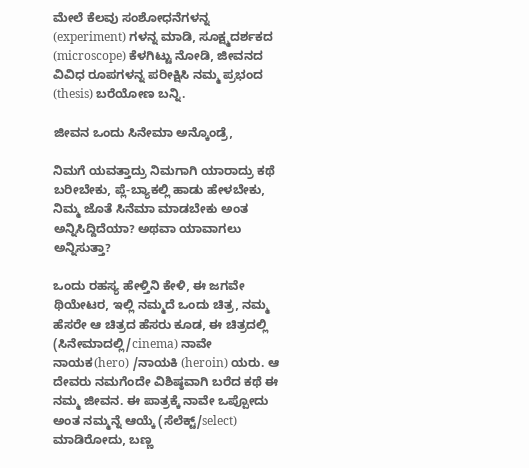ಮೇಲೆ ಕೆಲವು ಸಂಶೋಧನೆಗಳನ್ನ (experiment) ಗಳನ್ನ ಮಾಡಿ, ಸೂಕ್ಷ್ಮದರ್ಶಕದ (microscope) ಕೆಳಗಿಟ್ಟು ನೋಡಿ, ಜೀವನದ ವಿವಿಧ ರೂಪಗಳನ್ನ ಪರೀಕ್ಷಿಸಿ ನಮ್ಮ ಪ್ರಭಂದ (thesis) ಬರೆಯೋಣ ಬನ್ನಿ.

ಜೀವನ ಒಂದು ಸಿನೇಮಾ ಅನ್ಕೊಂಡ್ರೆ,

ನಿಮಗೆ ಯವತ್ತಾದ್ರು ನಿಮಗಾಗಿ ಯಾರಾದ್ರು ಕಥೆ ಬರೀಬೇಕು, ಪ್ಲೆ-ಬ್ಯಾಕಲ್ಲಿ ಹಾಡು ಹೇಳಬೇಕು, ನಿಮ್ಮ ಜೊತೆ ಸಿನೆಮಾ ಮಾಡಬೇಕು ಅಂತ ಅನ್ನಿಸಿದ್ದಿದೆಯಾ? ಅಥವಾ ಯಾವಾಗಲು ಅನ್ನಿಸುತ್ತಾ?

ಒಂದು ರಹಸ್ಯ ಹೇಳ್ತಿನಿ ಕೇಳಿ, ಈ ಜಗವೇ ಥಿಯೇಟರ, ಇಲ್ಲಿ ನಮ್ಮದೆ ಒಂದು ಚಿತ್ರ, ನಮ್ಮ ಹೆಸರೇ ಆ ಚಿತ್ರದ ಹೆಸರು ಕೂಡ, ಈ ಚಿತ್ರದಲ್ಲಿ (ಸಿನೇಮಾದಲ್ಲಿ/cinema) ನಾವೇ ನಾಯಕ(hero) /ನಾಯಕಿ (heroin) ಯರು. ಆ ದೇವರು ನಮಗೆಂದೇ ವಿಶಿಷ್ಠವಾಗಿ ಬರೆದ ಕಥೆ ಈ ನಮ್ಮ ಜೀವನ. ಈ ಪಾತ್ರಕ್ಕೆ ನಾವೇ ಒಪ್ಪೋದು ಅಂತ ನಮ್ಮನ್ನೆ ಆಯ್ಕೆ (ಸೆಲೆಕ್ಟ್/select) ಮಾಡಿರೋದು, ಬಣ್ಣ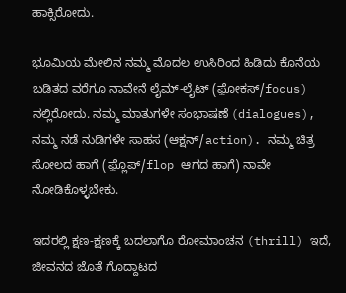ಹಾಕ್ಸಿರೋದು.

ಭೂಮಿಯ ಮೇಲಿನ ನಮ್ಮ ಮೊದಲ ಉಸಿರಿಂದ ಹಿಡಿದು ಕೊನೆಯ ಬಡಿತದ ವರೆಗೂ ನಾವೇನೆ ಲೈಮ್-ಲೈಟ್ (ಫ಼ೋಕಸ್/focus) ನಲ್ಲಿರೋದು. ನಮ್ಮ ಮಾತುಗಳೇ ಸಂಭಾಷಣೆ (dialogues), ನಮ್ಮ ನಡೆ ನುಡಿಗಳೇ ಸಾಹಸ (ಆಕ್ಷನ್/action). ನಮ್ಮ ಚಿತ್ರ ಸೋಲದ ಹಾಗೆ (ಫ಼್ಲೊಪ್/flop ಆಗದ ಹಾಗೆ) ನಾವೇ ನೋಡಿಕೊಳ್ಳಬೇಕು.

ಇದರಲ್ಲಿ ಕ್ಷಣ-ಕ್ಷಣಕ್ಕೆ ಬದಲಾಗೊ ರೋಮಾಂಚನ (thrill) ಇದೆ, ಜೀವನದ ಜೊತೆ ಗೊದ್ದಾಟದ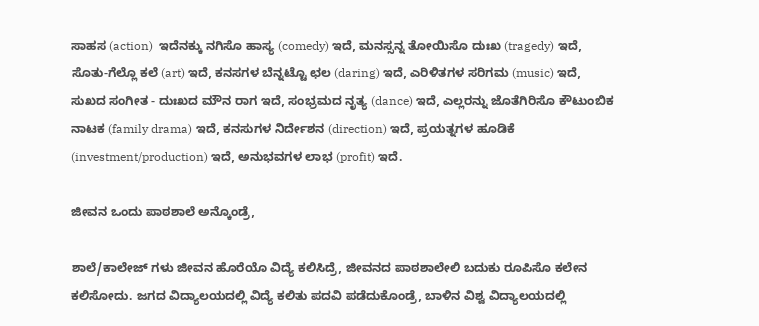ಸಾಹಸ (action)  ಇದೆನಕ್ಕು ನಗಿಸೊ ಹಾಸ್ಯ (comedy) ಇದೆ, ಮನಸ್ಸನ್ನ ತೋಯಿಸೊ ದುಃಖ (tragedy) ಇದೆ, ಸೊತು-ಗೆಲ್ಲೊ ಕಲೆ (art) ಇದೆ, ಕನಸಗಳ ಬೆನ್ನಟ್ಟೊ ಛಲ (daring) ಇದೆ, ಎರಿಳಿತಗಳ ಸರಿಗಮ (music) ಇದೆ, ಸುಖದ ಸಂಗೀತ - ದುಃಖದ ಮೌನ ರಾಗ ಇದೆ, ಸಂಭ್ರಮದ ನೃತ್ಯ (dance) ಇದೆ, ಎಲ್ಲರನ್ನು ಜೊತೆಗಿರಿಸೊ ಕೌಟುಂಬಿಕ ನಾಟಕ (family drama) ಇದೆ, ಕನಸುಗಳ ನಿರ್ದೇಶನ (direction) ಇದೆ, ಪ್ರಯತ್ನಗಳ ಹೂಡಿಕೆ (investment/production) ಇದೆ, ಅನುಭವಗಳ ಲಾಭ (profit) ಇದೆ.

ಜೀವನ ಒಂದು ಪಾಠಶಾಲೆ ಅನ್ಕೊಂಡ್ರೆ,

ಶಾಲೆ/ಕಾಲೇಜ್ ಗಳು ಜೀವನ ಹೊರೆಯೊ ವಿದ್ಯೆ ಕಲಿಸಿದ್ರೆ, ಜೀವನದ ಪಾಠಶಾಲೇಲಿ ಬದುಕು ರೂಪಿಸೊ ಕಲೇನ ಕಲಿಸೋದು. ಜಗದ ವಿದ್ಯಾಲಯದಲ್ಲಿ ವಿದ್ಯೆ ಕಲಿತು ಪದವಿ ಪಡೆದುಕೊಂಡ್ರೆ, ಬಾಳಿನ ವಿಶ್ವ ವಿದ್ಯಾಲಯದಲ್ಲಿ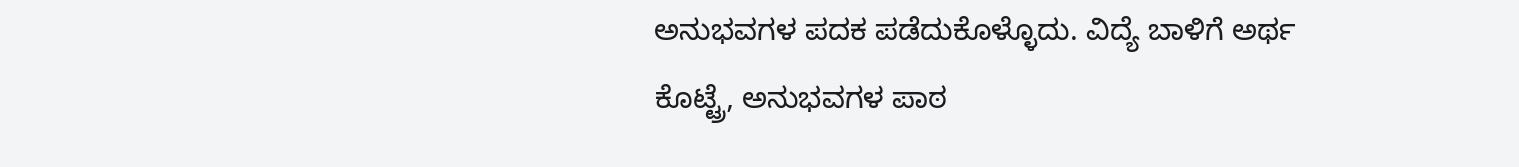ಅನುಭವಗಳ ಪದಕ ಪಡೆದುಕೊಳ್ಳೊದು. ವಿದ್ಯೆ ಬಾಳಿಗೆ ಅರ್ಥ ಕೊಟ್ಟ್ರೆ, ಅನುಭವಗಳ ಪಾಠ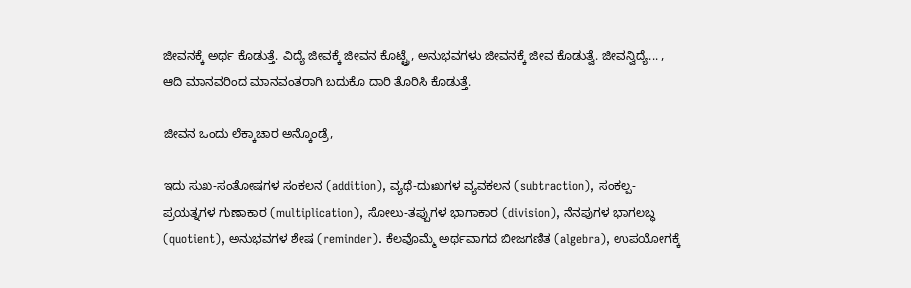ಜೀವನಕ್ಕೆ ಅರ್ಥ ಕೊಡುತ್ತೆ. ವಿದ್ಯೆ ಜೀವಕ್ಕೆ ಜೀವನ ಕೊಟ್ಟ್ರೆ, ಅನುಭವಗಳು ಜೀವನಕ್ಕೆ ಜೀವ ಕೊಡುತ್ವೆ. ಜೀವನ್ವಿದ್ಯೆ... , ಆದಿ ಮಾನವರಿಂದ ಮಾನವಂತರಾಗಿ ಬದುಕೊ ದಾರಿ ತೊರಿಸಿ ಕೊಡುತ್ತೆ.

ಜೀವನ ಒಂದು ಲೆಕ್ಕಾಚಾರ ಅನ್ಕೊಂಡ್ರೆ,

ಇದು ಸುಖ-ಸಂತೋಷಗಳ ಸಂಕಲನ (addition), ವ್ಯಥೆ-ದುಃಖಗಳ ವ್ಯವಕಲನ (subtraction), ಸಂಕಲ್ಪ-ಪ್ರಯತ್ನಗಳ ಗುಣಾಕಾರ (multiplication), ಸೋಲು-ತಪ್ಪುಗಳ ಭಾಗಾಕಾರ (division), ನೆನಪುಗಳ ಭಾಗಲಬ್ಧ (quotient), ಅನುಭವಗಳ ಶೇಷ (reminder). ಕೆಲವೊಮ್ಮೆ ಅರ್ಥವಾಗದ ಬೀಜಗಣಿತ (algebra), ಉಪಯೋಗಕ್ಕೆ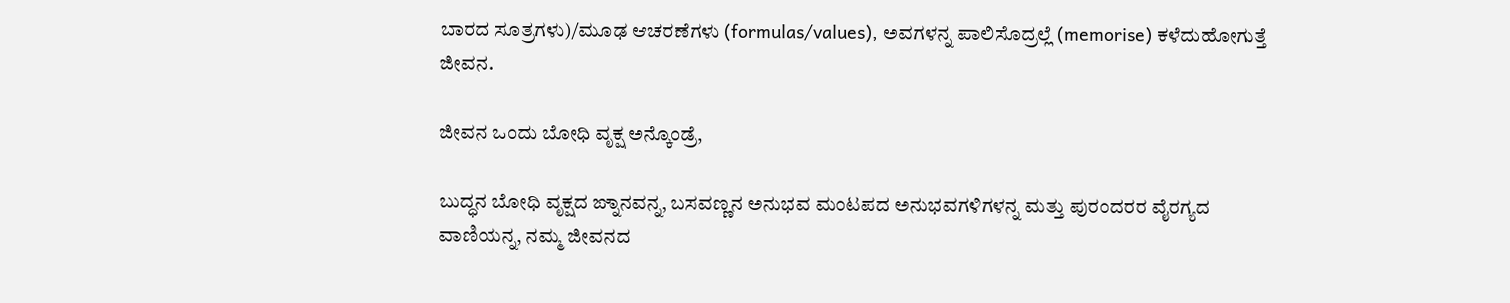ಬಾರದ ಸೂತ್ರಗಳು)/ಮೂಢ ಆಚರಣೆಗಳು (formulas/values), ಅವಗಳನ್ನ ಪಾಲಿಸೊದ್ರಲ್ಲೆ (memorise) ಕಳೆದುಹೋಗುತ್ತೆ ಜೀವನ.

ಜೀವನ ಒಂದು ಬೋಧಿ ವೃಕ್ಷ ಅನ್ಕೊಂಡ್ರೆ,

ಬುದ್ಧನ ಬೋಧಿ ವೃಕ್ಷದ ಙ್ನಾನವನ್ನ, ಬಸವಣ್ಣನ ಅನುಭವ ಮಂಟಪದ ಅನುಭವಗಳಿಗಳನ್ನ ಮತ್ತು ಪುರಂದರರ ವೈರಗ್ಯದ ವಾಣಿಯನ್ನ, ನಮ್ಮ ಜೀವನದ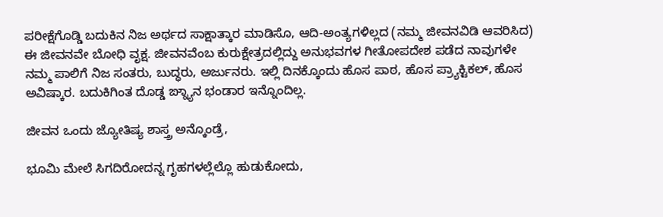ಪರೀಕ್ಷೆಗೊಡ್ಡಿ ಬದುಕಿನ ನಿಜ ಅರ್ಥದ ಸಾಕ್ಷಾತ್ಕಾರ ಮಾಡಿಸೊ, ಆದಿ-ಅಂತ್ಯಗಳಿಲ್ಲದ (ನಮ್ಮ ಜೀವನವಿಡಿ ಆವರಿಸಿದ) ಈ ಜೀವನವೇ ಬೋಧಿ ವೃಕ್ಷ. ಜೀವನವೆಂಬ ಕುರುಕ್ಷೇತ್ರದಲ್ಲಿದ್ದು ಅನುಭವಗಳ ಗೀತೋಪದೇಶ ಪಡೆದ ನಾವುಗಳೇ ನಮ್ಮ ಪಾಲಿಗೆ ನಿಜ ಸಂತರು, ಬುದ್ಧರು, ಅರ್ಜುನರು. ಇಲ್ಲಿ ದಿನಕ್ಕೊಂದು ಹೊಸ ಪಾಠ, ಹೊಸ ಪ್ರ್ಯಾಕ್ಟಿಕಲ್, ಹೊಸ ಅವಿಷ್ಕಾರ. ಬದುಕಿಗಿಂತ ದೊಡ್ಡ ಙ್ನ್ಯಾನ ಭಂಡಾರ ಇನ್ನೊಂದಿಲ್ಲ.

ಜೀವನ ಒಂದು ಜ್ಯೋತಿಷ್ಯ ಶಾಸ್ತ್ರ ಅನ್ಕೊಂಡ್ರೆ,

ಭೂಮಿ ಮೇಲೆ ಸಿಗದಿರೋದನ್ನ ಗೃಹಗಳಲ್ಲೆಲ್ಲೊ ಹುಡುಕೋದು,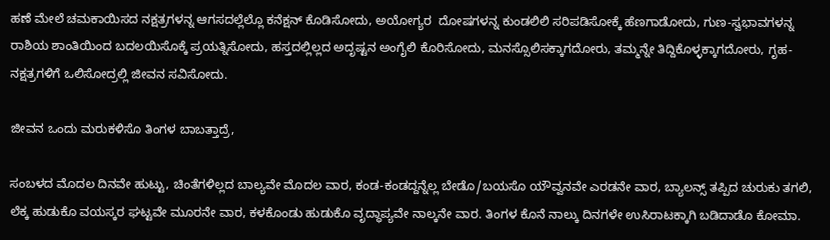ಹಣೆ ಮೇಲೆ ಚಮಕಾಯಿಸದ ನಕ್ಷತ್ರಗಳನ್ನ ಆಗಸದಲ್ಲೆಲ್ಲೊ ಕನೆಕ್ಷನ್ ಕೊಡಿಸೋದು, ಅಯೋಗ್ಯರ  ದೋಷಗಳನ್ನ ಕುಂಡಲಿಲಿ ಸರಿಪಡಿಸೋಕ್ಕೆ ಹೆಣಗಾಡೋದು, ಗುಣ-ಸ್ವಭಾವಗಳನ್ನ ರಾಶಿಯ ಶಾಂತಿಯಿಂದ ಬದಲಯಿಸೊಕ್ಕೆ ಪ್ರಯತ್ನಿಸೋದು, ಹಸ್ತದಲ್ಲಿಲ್ಲದ ಅದೃಷ್ಟನ ಅಂಗೈಲಿ ಕೊರಿಸೋದು, ಮನಸ್ಸೊಲಿಸಕ್ಕಾಗದೋರು, ತಮ್ಮನ್ನೇ ತಿದ್ದಿಕೊಳ್ಳಕ್ಕಾಗದೋರು, ಗೃಹ-ನಕ್ಷತ್ರಗಳಿಗೆ ಒಲಿಸೋದ್ರಲ್ಲಿ ಜೀವನ ಸವಿಸೋದು.

ಜೀವನ ಒಂದು ಮರುಕಳಿಸೊ ತಿಂಗಳ ಬಾಬತ್ತಾದ್ರೆ,

ಸಂಬಳದ ಮೊದಲ ದಿನವೇ ಹುಟ್ಟು, ಚಿಂತೆಗಳಿಲ್ಲದ ಬಾಲ್ಯವೇ ಮೊದಲ ವಾರ, ಕಂಡ-ಕಂಡದ್ದನ್ನೆಲ್ಲ ಬೇಡೊ/ಬಯಸೊ ಯೌವ್ವನವೇ ಎರಡನೇ ವಾರ, ಬ್ಯಾಲನ್ಸ್ ತಪ್ಪಿದ ಚುರುಕು ತಗಲಿ, ಲೆಕ್ಕ ಹುಡುಕೊ ವಯಸ್ಕರ ಘಟ್ಟವೇ ಮೂರನೇ ವಾರ, ಕಳಕೊಂಡು ಹುಡುಕೊ ವೃದ್ಧಾಪ್ಯವೇ ನಾಲ್ಕನೇ ವಾರ. ತಿಂಗಳ ಕೊನೆ ನಾಲ್ಕು ದಿನಗಳೇ ಉಸಿರಾಟಕ್ಕಾಗಿ ಬಡಿದಾಡೊ ಕೋಮಾ.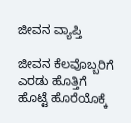ಜೀವನ ವ್ಯಾಪ್ತಿ

ಜೀವನ ಕೆಲವೊಬ್ಬರಿಗೆ ಎರಡು ಹೊತ್ತಿಗೆ ಹೊಟ್ಟೆ ಹೊರೆಯೊಕ್ಕೆ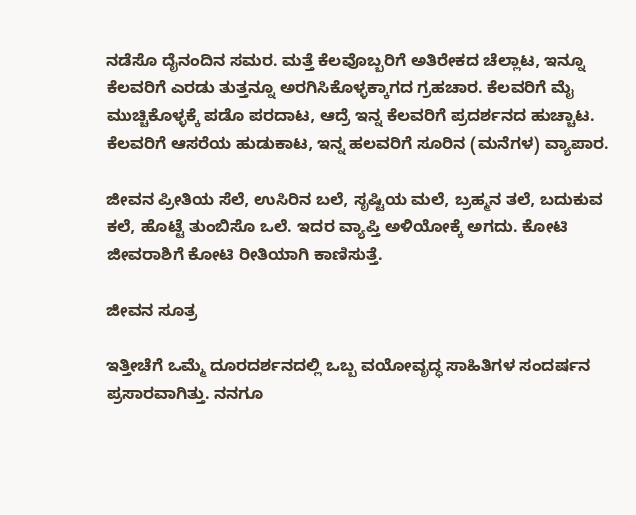ನಡೆಸೊ ದೈನಂದಿನ ಸಮರ. ಮತ್ತೆ ಕೆಲವೊಬ್ಬರಿಗೆ ಅತಿರೇಕದ ಚೆಲ್ಲಾಟ, ಇನ್ನೂ ಕೆಲವರಿಗೆ ಎರಡು ತುತ್ತನ್ನೂ ಅರಗಿಸಿಕೊಳ್ಳಕ್ಕಾಗದ ಗ್ರಹಚಾರ. ಕೆಲವರಿಗೆ ಮೈ ಮುಚ್ಚಿಕೊಳ್ಳಕ್ಕೆ ಪಡೊ ಪರದಾಟ, ಆದ್ರೆ ಇನ್ನ ಕೆಲವರಿಗೆ ಪ್ರದರ್ಶನದ ಹುಚ್ಚಾಟ. ಕೆಲವರಿಗೆ ಆಸರೆಯ ಹುಡುಕಾಟ, ಇನ್ನ ಹಲವರಿಗೆ ಸೂರಿನ (ಮನೆಗಳ) ವ್ಯಾಪಾರ.

ಜೀವನ ಪ್ರೀತಿಯ ಸೆಲೆ, ಉಸಿರಿನ ಬಲೆ, ಸೃಷ್ಟಿಯ ಮಲೆ, ಬ್ರಹ್ಮನ ತಲೆ, ಬದುಕುವ ಕಲೆ, ಹೊಟ್ಟೆ ತುಂಬಿಸೊ ಒಲೆ. ಇದರ ವ್ಯಾಪ್ತಿ ಅಳಿಯೋಕ್ಕೆ ಅಗದು. ಕೋಟಿ ಜೀವರಾಶಿಗೆ ಕೋಟಿ ರೀತಿಯಾಗಿ ಕಾಣಿಸುತ್ತೆ.

ಜೀವನ ಸೂತ್ರ

ಇತ್ತೀಚೆಗೆ ಒಮ್ಮೆ ದೂರದರ್ಶನದಲ್ಲಿ ಒಬ್ಬ ವಯೋವೃದ್ಧ ಸಾಹಿತಿಗಳ ಸಂದರ್ಷನ ಪ್ರಸಾರವಾಗಿತ್ತು. ನನಗೂ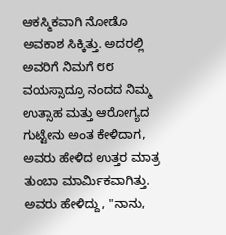ಆಕಸ್ಮಿಕವಾಗಿ ನೋಡೊ ಅವಕಾಶ ಸಿಕ್ಕಿತ್ತು. ಅದರಲ್ಲಿ ಅವರಿಗೆ ನಿಮಗೆ ೮೮ ವಯಸ್ಸಾದ್ರೂ ನಂದದ ನಿಮ್ಮ ಉತ್ಸಾಹ ಮತ್ತು ಆರೋಗ್ಯದ ಗುಟ್ಟೇನು ಅಂತ ಕೇಳಿದಾಗ, ಅವರು ಹೇಳಿದ ಉತ್ತರ ಮಾತ್ರ ತುಂಬಾ ಮಾರ್ಮಿಕವಾಗಿತ್ತು. ಅವರು ಹೇಳಿದ್ದು, "ನಾನು,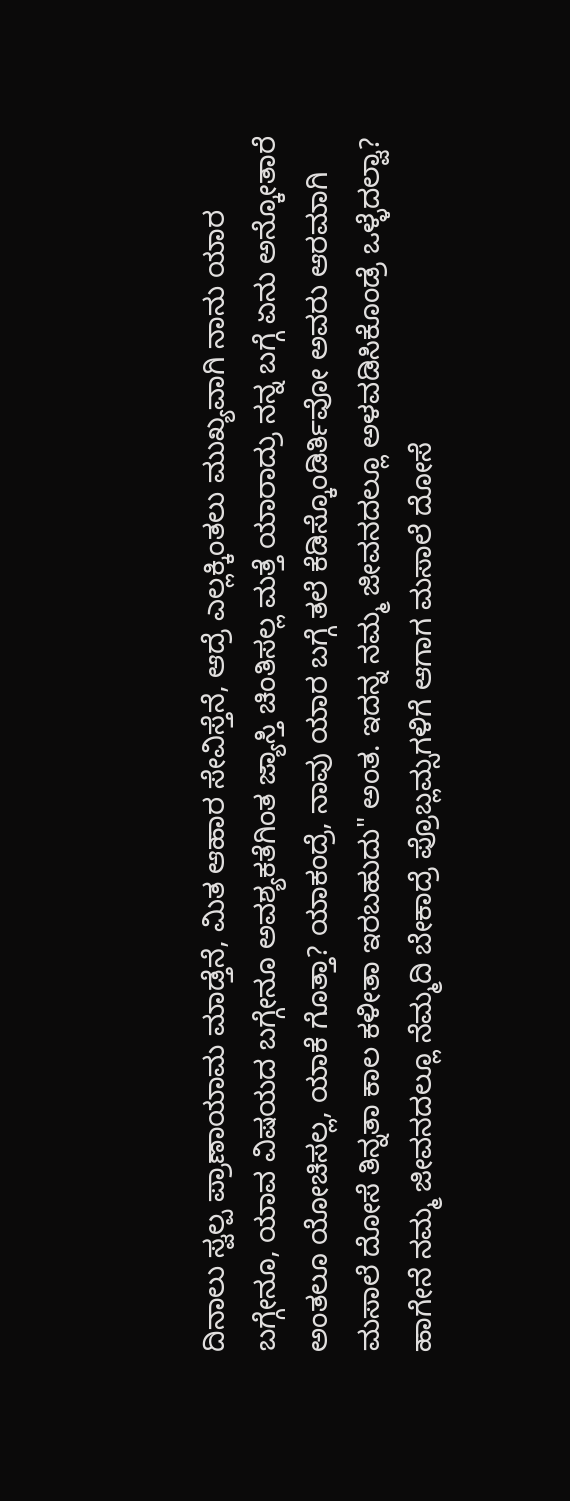ದಿನಾಲು ಸ್ವಲ್ಪ ಪ್ರಾಣಾಯಾಮ ಮಾಡ್ತೆನೆ, ಮಿತ ಆಹಾರ ಸೇವಿಸ್ತೆನೆ, ಆದ್ರೆ ಎಲ್ಲಕ್ಕಿಂತಲು ಮುಖ್ಯವಾಗಿ ನಾನು ಯಾರ ಬಗ್ಗೇನೂ, ಯಾವ ವಿಷಯದ ಬಗ್ಗೇನೂ ಅವಶ್ಯಕತೆಗಿಂತ ಜ್ಯಾಸ್ತಿ ಚಿಂತಿಸಲ್ಲ ಮತ್ತೆ ಯಾರಾದ್ರು ನನ್ನ ಬಗ್ಗೆ ಏನು ಅನ್ಕೋತಾರೆ ಅಂತಲೂ ಯೋಚಿಸಲ್ಲ, ಯಾಕೆ ಗೊತ್ತಾ? ಯಾಕಂದ್ರೆ, ನಾವು ಯಾರ ಬಗ್ಗೆ ತಲೆ ಕೆಡಿಸ್ಕೊಂಡಿರ್ತಿವೋ ಅವರು ಆರಮಾಗಿ ಮಸಾಲೆ ದೋಸೆ ತಿನ್ನತಾ ಕಾಲ ಕಳೀತಾ ಇರಬಹುದು" ಅಂತ. ಇದನ್ನ ನಮ್ಮ ಜೀವನದಲ್ಲೂ ಅಳವಡಿಸಿಕೊಂಡ್ರೆ ಒಳ್ಳೆದಲ್ವಾ? ಹಾಗೇನೆ ನಮ್ಮ ಜೀವನದಲ್ಲೂ ನೆಮ್ಮದಿ ಬೇಕಾದ್ರೆ ಪ್ರೊಬ್ಲಮ್ಸಗಳಿಗೆ ಆಗಾಗ ಮಸಾಲೆ ದೋಸೆ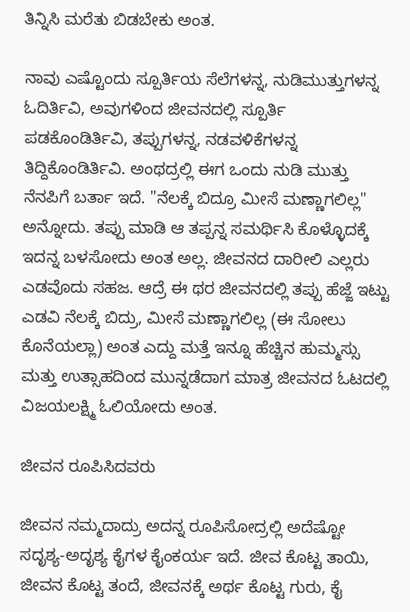ತಿನ್ನಿಸಿ ಮರೆತು ಬಿಡಬೇಕು ಅಂತ.

ನಾವು ಎಷ್ಟೊಂದು ಸ್ಪೂರ್ತಿಯ ಸೆಲೆಗಳನ್ನ, ನುಡಿಮುತ್ತುಗಳನ್ನ ಓದಿರ್ತಿವಿ, ಅವುಗಳಿಂದ ಜೀವನದಲ್ಲಿ ಸ್ಪೂರ್ತಿ ಪಡಕೊಂಡಿರ್ತಿವಿ, ತಪ್ಪುಗಳನ್ನ, ನಡವಳಿಕೆಗಳನ್ನ ತಿದ್ದಿಕೊಂಡಿರ್ತಿವಿ. ಅಂಥದ್ರಲ್ಲಿ ಈಗ ಒಂದು ನುಡಿ ಮುತ್ತು ನೆನಪಿಗೆ ಬರ್ತಾ ಇದೆ. "ನೆಲಕ್ಕೆ ಬಿದ್ರೂ ಮೀಸೆ ಮಣ್ಣಾಗಲಿಲ್ಲ" ಅನ್ನೋದು. ತಪ್ಪು ಮಾಡಿ ಆ ತಪ್ಪನ್ನ ಸಮರ್ಥಿಸಿ ಕೊಳ್ಳೊದಕ್ಕೆ ಇದನ್ನ ಬಳಸೋದು ಅಂತ ಅಲ್ಲ. ಜೀವನದ ದಾರೀಲಿ ಎಲ್ಲರು ಎಡವೊದು ಸಹಜ. ಆದ್ರೆ ಈ ಥರ ಜೀವನದಲ್ಲಿ ತಪ್ಪು ಹೆಜ್ಜೆ ಇಟ್ಟು ಎಡವಿ ನೆಲಕ್ಕೆ ಬಿದ್ರು, ಮೀಸೆ ಮಣ್ಣಾಗಲಿಲ್ಲ (ಈ ಸೋಲು ಕೊನೆಯಲ್ಲಾ) ಅಂತ ಎದ್ದು ಮತ್ತೆ ಇನ್ನೂ ಹೆಚ್ಚಿನ ಹುಮ್ಮಸ್ಸು ಮತ್ತು ಉತ್ಸಾಹದಿಂದ ಮುನ್ನಡೆದಾಗ ಮಾತ್ರ ಜೀವನದ ಓಟದಲ್ಲಿ ವಿಜಯಲಕ್ಷ್ಮಿ ಓಲಿಯೋದು ಅಂತ.

ಜೀವನ ರೂಪಿಸಿದವರು

ಜೀವನ ನಮ್ಮದಾದ್ರು ಅದನ್ನ ರೂಪಿಸೋದ್ರಲ್ಲಿ ಅದೆಷ್ಟೋ ಸದೃಶ್ಯ-ಅದೃಶ್ಯ ಕೈಗಳ ಕೈಂಕರ್ಯ ಇದೆ. ಜೀವ ಕೊಟ್ಟ ತಾಯಿ, ಜೀವನ ಕೊಟ್ಟ ತಂದೆ, ಜೀವನಕ್ಕೆ ಅರ್ಥ ಕೊಟ್ಟ ಗುರು, ಕೈ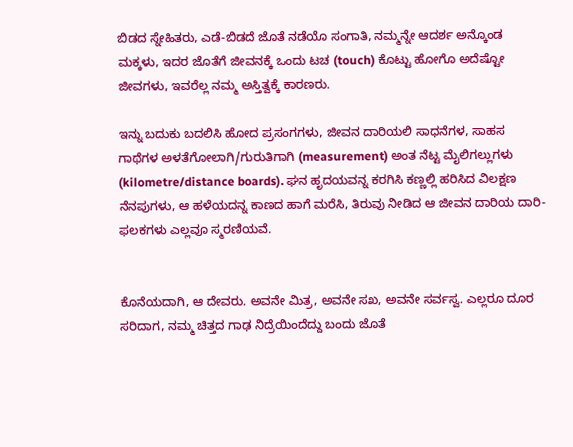ಬಿಡದ ಸ್ನೇಹಿತರು, ಎಡೆ-ಬಿಡದೆ ಜೊತೆ ನಡೆಯೊ ಸಂಗಾತಿ, ನಮ್ಮನ್ನೇ ಆದರ್ಶ ಅನ್ಕೊಂಡ ಮಕ್ಕಳು, ಇದರ ಜೊತೆಗೆ ಜೀವನಕ್ಕೆ ಒಂದು ಟಚ (touch) ಕೊಟ್ಟು ಹೋಗೊ ಅದೆಷ್ಟೋ ಜೀವಗಳು, ಇವರೆಲ್ಲ ನಮ್ಮ ಅಸ್ತಿತ್ವಕ್ಕೆ ಕಾರಣರು.

ಇನ್ನು ಬದುಕು ಬದಲಿಸಿ ಹೋದ ಪ್ರಸಂಗಗಳು, ಜೀವನ ದಾರಿಯಲಿ ಸಾಧನೆಗಳ, ಸಾಹಸ ಗಾಥೆಗಳ ಅಳತೆಗೋಲಾಗಿ/ಗುರುತಿಗಾಗಿ (measurement) ಅಂತ ನೆಟ್ಟ ಮೈಲಿಗಲ್ಲುಗಳು (kilometre/distance boards). ಘನ ಹೃದಯವನ್ನ ಕರಗಿಸಿ ಕಣ್ಣಲ್ಲಿ ಹರಿಸಿದ ವಿಲಕ್ಷಣ ನೆನಪುಗಳು, ಆ ಹಳೆಯದನ್ನ ಕಾಣದ ಹಾಗೆ ಮರೆಸಿ, ತಿರುವು ನೀಡಿದ ಆ ಜೀವನ ದಾರಿಯ ದಾರಿ-ಫಲಕಗಳು ಎಲ್ಲವೂ ಸ್ಮರಣಿಯವೆ.


ಕೊನೆಯದಾಗಿ, ಆ ದೇವರು. ಅವನೇ ಮಿತ್ರ, ಅವನೇ ಸಖ, ಅವನೇ ಸರ್ವಸ್ವ. ಎಲ್ಲರೂ ದೂರ ಸರಿದಾಗ, ನಮ್ಮ ಚಿತ್ತದ ಗಾಢ ನಿದ್ರೆಯಿಂದೆದ್ದು ಬಂದು ಜೊತೆ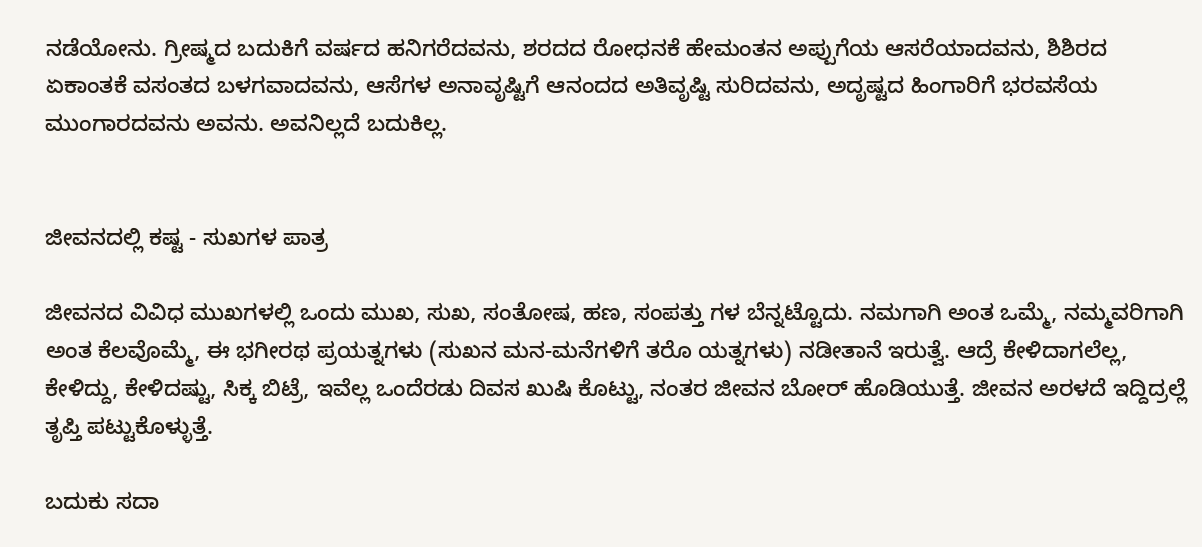ನಡೆಯೋನು. ಗ್ರೀಷ್ಮದ ಬದುಕಿಗೆ ವರ್ಷದ ಹನಿಗರೆದವನು, ಶರದದ ರೋಧನಕೆ ಹೇಮಂತನ ಅಪ್ಪುಗೆಯ ಆಸರೆಯಾದವನು, ಶಿಶಿರದ ಏಕಾಂತಕೆ ವಸಂತದ ಬಳಗವಾದವನು, ಆಸೆಗಳ ಅನಾವೃಷ್ಟಿಗೆ ಆನಂದದ ಅತಿವೃಷ್ಟಿ ಸುರಿದವನು, ಅದೃಷ್ಟದ ಹಿಂಗಾರಿಗೆ ಭರವಸೆಯ ಮುಂಗಾರದವನು ಅವನು. ಅವನಿಲ್ಲದೆ ಬದುಕಿಲ್ಲ.


ಜೀವನದಲ್ಲಿ ಕಷ್ಟ - ಸುಖಗಳ ಪಾತ್ರ

ಜೀವನದ ವಿವಿಧ ಮುಖಗಳಲ್ಲಿ ಒಂದು ಮುಖ, ಸುಖ, ಸಂತೋಷ, ಹಣ, ಸಂಪತ್ತು ಗಳ ಬೆನ್ನಟ್ಟೊದು. ನಮಗಾಗಿ ಅಂತ ಒಮ್ಮೆ, ನಮ್ಮವರಿಗಾಗಿ ಅಂತ ಕೆಲವೊಮ್ಮೆ, ಈ ಭಗೀರಥ ಪ್ರಯತ್ನಗಳು (ಸುಖನ ಮನ-ಮನೆಗಳಿಗೆ ತರೊ ಯತ್ನಗಳು) ನಡೀತಾನೆ ಇರುತ್ವೆ. ಆದ್ರೆ ಕೇಳಿದಾಗಲೆಲ್ಲ, ಕೇಳಿದ್ದು, ಕೇಳಿದಷ್ಟು, ಸಿಕ್ಕ ಬಿಟ್ರೆ, ಇವೆಲ್ಲ ಒಂದೆರಡು ದಿವಸ ಖುಷಿ ಕೊಟ್ಟು, ನಂತರ ಜೀವನ ಬೋರ್ ಹೊಡಿಯುತ್ತೆ. ಜೀವನ ಅರಳದೆ ಇದ್ದಿದ್ರಲ್ಲೆ ತೃಪ್ತಿ ಪಟ್ಟುಕೊಳ್ಳುತ್ತೆ.

ಬದುಕು ಸದಾ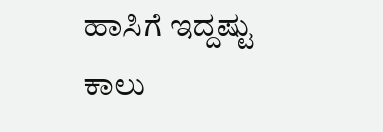ಹಾಸಿಗೆ ಇದ್ದಷ್ಟು ಕಾಲು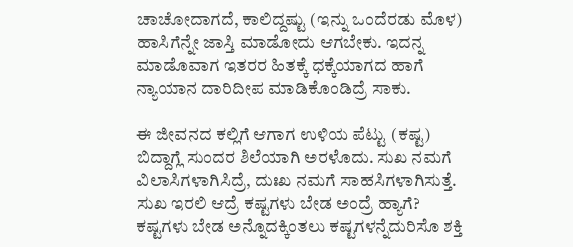ಚಾಚೋದಾಗದೆ, ಕಾಲಿದ್ದಷ್ಟು (ಇನ್ನು ಒಂದೆರಡು ಮೊಳ) ಹಾಸಿಗೆನ್ನೇ ಜಾಸ್ತಿ ಮಾಡೋದು ಆಗಬೇಕು. ಇದನ್ನ ಮಾಡೊವಾಗ ಇತರರ ಹಿತಕ್ಕೆ ಧಕ್ಕೆಯಾಗದ ಹಾಗೆ ನ್ಯಾಯಾನ ದಾರಿದೀಪ ಮಾಡಿಕೊಂಡಿದ್ರೆ ಸಾಕು.

ಈ ಜೀವನದ ಕಲ್ಲಿಗೆ ಆಗಾಗ ಉಳಿಯ ಪೆಟ್ಟು (ಕಷ್ಟ) ಬಿದ್ದಾಗ್ಲೆ ಸುಂದರ ಶಿಲೆಯಾಗಿ ಅರಳೊದು. ಸುಖ ನಮಗೆ ವಿಲಾಸಿಗಳಾಗಿಸಿದ್ರೆ, ದುಃಖ ನಮಗೆ ಸಾಹಸಿಗಳಾಗಿಸುತ್ತೆ. ಸುಖ ಇರಲಿ ಆದ್ರೆ ಕಷ್ಟಗಳು ಬೇಡ ಅಂದ್ರೆ ಹ್ಯಾಗೆ? ಕಷ್ಟಗಳು ಬೇಡ ಅನ್ನೊದಕ್ಕಿಂತಲು ಕಷ್ಟಗಳನ್ನೆದುರಿಸೊ ಶಕ್ತಿ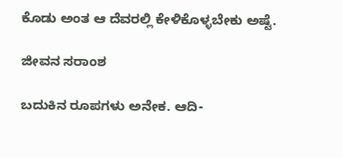ಕೊಡು ಅಂತ ಆ ದೆವರಲ್ಲಿ ಕೇಳಿಕೊಳ್ಳಬೇಕು ಅಷ್ಟೆ.

ಜೀವನ ಸರಾಂಶ

ಬದುಕಿನ ರೂಪಗಳು ಅನೇಕ. ಆದಿ-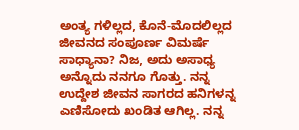ಅಂತ್ಯ ಗಳಿಲ್ಲದ, ಕೊನೆ-ಮೊದಲಿಲ್ಲದ ಜೀವನದ ಸಂಪೂರ್ಣ ವಿಮರ್ಷೆ ಸಾಧ್ಯಾನಾ? ನಿಜ, ಅದು ಅಸಾಧ್ಯ ಅನ್ನೊದು ನನಗೂ ಗೊತ್ತು. ನನ್ನ ಉದ್ದೇಶ ಜೀವನ ಸಾಗರದ ಹನಿಗಳನ್ನ ಎಣಿಸೋದು ಖಂಡಿತ ಆಗಿಲ್ಲ. ನನ್ನ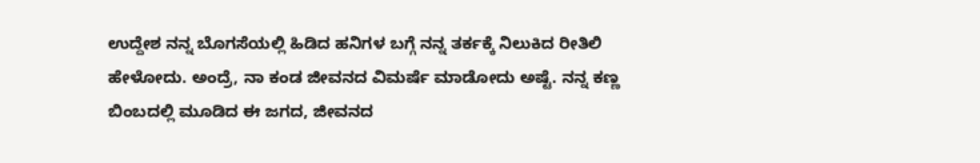ಉದ್ದೇಶ ನನ್ನ ಬೊಗಸೆಯಲ್ಲಿ ಹಿಡಿದ ಹನಿಗಳ ಬಗ್ಗೆ ನನ್ನ ತರ್ಕಕ್ಕೆ ನಿಲುಕಿದ ರೀತಿಲಿ ಹೇಳೋದು. ಅಂದ್ರೆ, ನಾ ಕಂಡ ಜೀವನದ ವಿಮರ್ಷೆ ಮಾಡೋದು ಅಷ್ಟೆ. ನನ್ನ ಕಣ್ಣ ಬಿಂಬದಲ್ಲಿ ಮೂಡಿದ ಈ ಜಗದ, ಜೀವನದ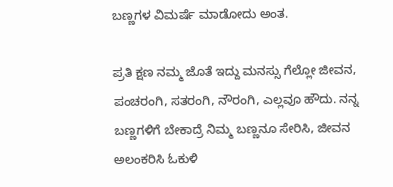ಬಣ್ಣಗಳ ವಿಮರ್ಷೆ ಮಾಡೋದು ಅಂತ.

ಪ್ರತಿ ಕ್ಷಣ ನಮ್ಮ ಜೊತೆ ಇದ್ದು ಮನಸ್ಸು ಗೆಲ್ಲೋ ಜೀವನ, ಪಂಚರಂಗಿ, ಸತರಂಗಿ, ನೌರಂಗಿ, ಎಲ್ಲವೂ ಹೌದು. ನನ್ನ ಬಣ್ಣಗಳಿಗೆ ಬೇಕಾದ್ರೆ ನಿಮ್ಮ ಬಣ್ಣನೂ ಸೇರಿಸಿ, ಜೀವನ ಅಲಂಕರಿಸಿ ಓಕುಳಿ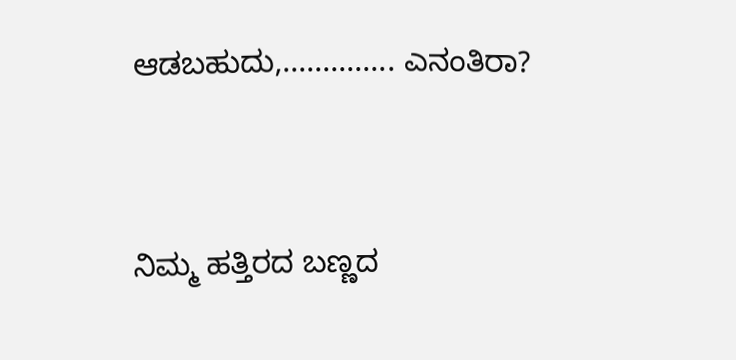ಆಡಬಹುದು,.............. ಎನಂತಿರಾ?


ನಿಮ್ಮ ಹತ್ತಿರದ ಬಣ್ಣದ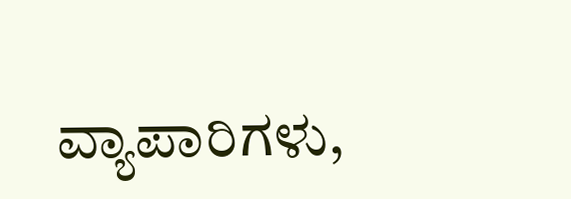ವ್ಯಾಪಾರಿಗಳು,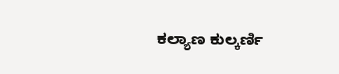ಕಲ್ಯಾಣ ಕುಲ್ಕರ್ಣಿ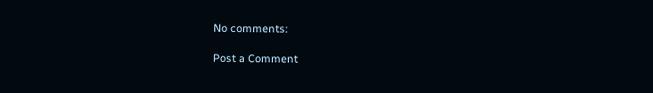No comments:

Post a Comment